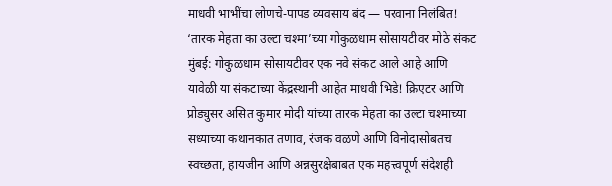माधवी भाभींचा लोणचे-पापड व्यवसाय बंद — परवाना निलंबित! ‘तारक मेहता का उल्टा चश्मा’च्या गोकुळधाम सोसायटीवर मोठे संकट
मुंबई: गोकुळधाम सोसायटीवर एक नवे संकट आले आहे आणि यावेळी या संकटाच्या केंद्रस्थानी आहेत माधवी भिडे! क्रिएटर आणि प्रोड्युसर असित कुमार मोदी यांच्या तारक मेहता का उल्टा चश्माच्या सध्याच्या कथानकात तणाव, रंजक वळणे आणि विनोदासोबतच स्वच्छता, हायजीन आणि अन्नसुरक्षेबाबत एक महत्त्वपूर्ण संदेशही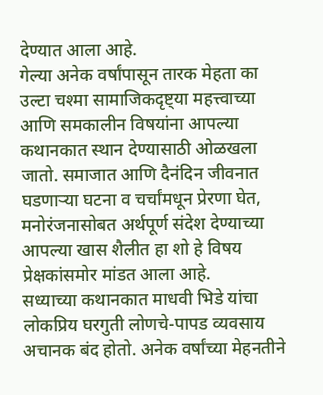देण्यात आला आहे.
गेल्या अनेक वर्षांपासून तारक मेहता का उल्टा चश्मा सामाजिकदृष्ट्या महत्त्वाच्या आणि समकालीन विषयांना आपल्या कथानकात स्थान देण्यासाठी ओळखला जातो. समाजात आणि दैनंदिन जीवनात घडणाऱ्या घटना व चर्चांमधून प्रेरणा घेत, मनोरंजनासोबत अर्थपूर्ण संदेश देण्याच्या आपल्या खास शैलीत हा शो हे विषय प्रेक्षकांसमोर मांडत आला आहे.
सध्याच्या कथानकात माधवी भिडे यांचा लोकप्रिय घरगुती लोणचे-पापड व्यवसाय अचानक बंद होतो. अनेक वर्षांच्या मेहनतीने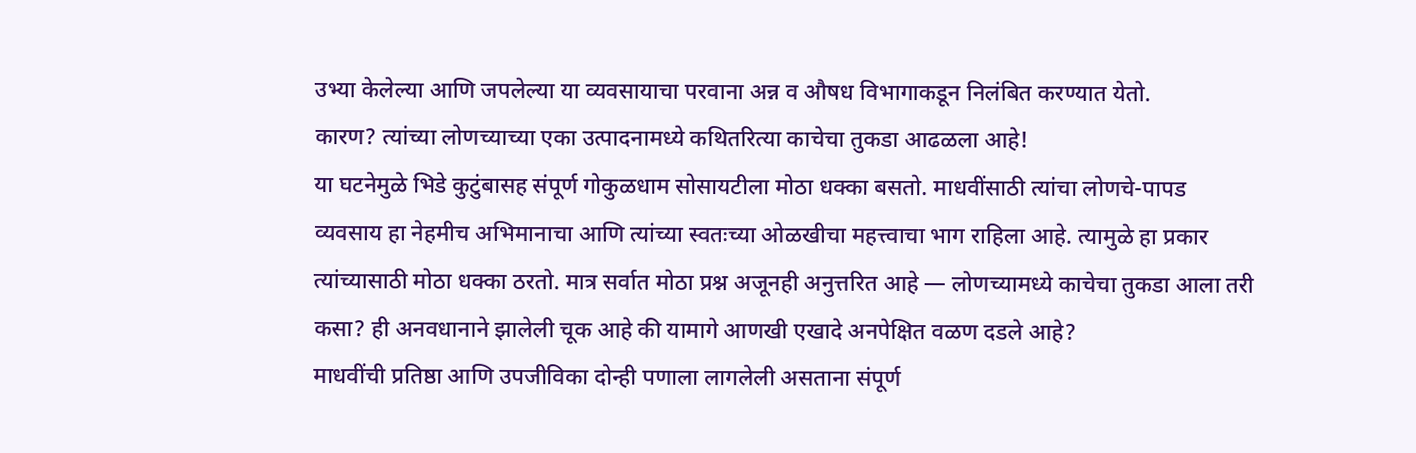उभ्या केलेल्या आणि जपलेल्या या व्यवसायाचा परवाना अन्न व औषध विभागाकडून निलंबित करण्यात येतो.
कारण? त्यांच्या लोणच्याच्या एका उत्पादनामध्ये कथितरित्या काचेचा तुकडा आढळला आहे!
या घटनेमुळे भिडे कुटुंबासह संपूर्ण गोकुळधाम सोसायटीला मोठा धक्का बसतो. माधवींसाठी त्यांचा लोणचे-पापड व्यवसाय हा नेहमीच अभिमानाचा आणि त्यांच्या स्वतःच्या ओळखीचा महत्त्वाचा भाग राहिला आहे. त्यामुळे हा प्रकार त्यांच्यासाठी मोठा धक्का ठरतो. मात्र सर्वात मोठा प्रश्न अजूनही अनुत्तरित आहे — लोणच्यामध्ये काचेचा तुकडा आला तरी कसा? ही अनवधानाने झालेली चूक आहे की यामागे आणखी एखादे अनपेक्षित वळण दडले आहे?
माधवींची प्रतिष्ठा आणि उपजीविका दोन्ही पणाला लागलेली असताना संपूर्ण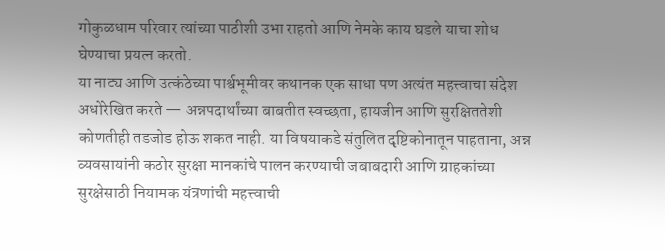गोकुळधाम परिवार त्यांच्या पाठीशी उभा राहतो आणि नेमके काय घडले याचा शोध घेण्याचा प्रयत्न करतो.
या नाट्य आणि उत्कंठेच्या पार्श्वभूमीवर कथानक एक साधा पण अत्यंत महत्त्वाचा संदेश अधोरेखित करते — अन्नपदार्थांच्या बाबतीत स्वच्छता, हायजीन आणि सुरक्षिततेशी कोणतीही तडजोड होऊ शकत नाही. या विषयाकडे संतुलित दृष्टिकोनातून पाहताना, अन्न व्यवसायांनी कठोर सुरक्षा मानकांचे पालन करण्याची जबाबदारी आणि ग्राहकांच्या सुरक्षेसाठी नियामक यंत्रणांची महत्त्वाची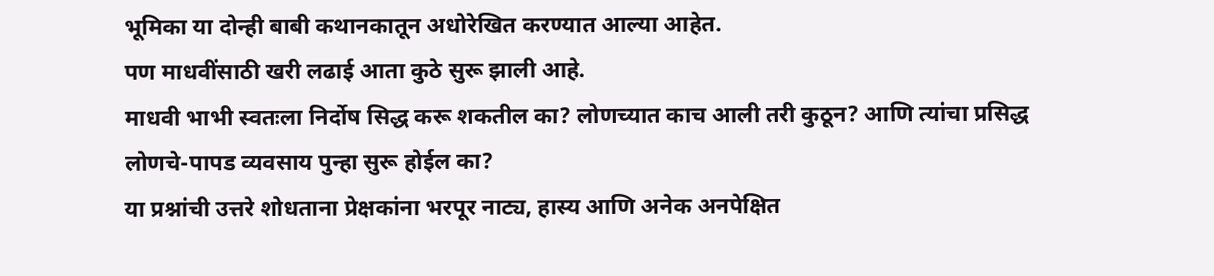भूमिका या दोन्ही बाबी कथानकातून अधोरेखित करण्यात आल्या आहेत.
पण माधवींसाठी खरी लढाई आता कुठे सुरू झाली आहे.
माधवी भाभी स्वतःला निर्दोष सिद्ध करू शकतील का? लोणच्यात काच आली तरी कुठून? आणि त्यांचा प्रसिद्ध लोणचे-पापड व्यवसाय पुन्हा सुरू होईल का?
या प्रश्नांची उत्तरे शोधताना प्रेक्षकांना भरपूर नाट्य, हास्य आणि अनेक अनपेक्षित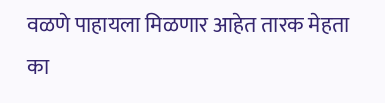वळणे पाहायला मिळणार आहेत तारक मेहता का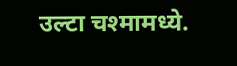उल्टा चश्मामध्ये.